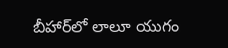బీహార్‌లో లాలూ యుగం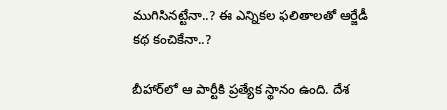ముగిసినట్టేనా..? ఈ ఎన్నికల ఫలితాలతో ఆర్జేడీ కథ కంచికేనా..?

బీహార్‌లో ఆ పార్టీకి ప్రత్యేక స్థానం ఉంది. దేశ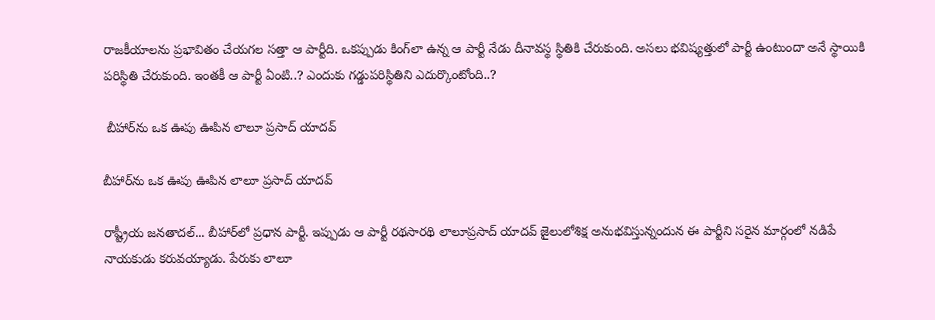రాజకీయాలను ప్రభావితం చేయగల సత్తా ఆ పార్టీది. ఒకప్పుడు కింగ్‌లా ఉన్న ఆ పార్టీ నేడు దీనావస్థ స్థితికి చేరుకుంది. అసలు భవిష్యత్తులో పార్టీ ఉంటుందా అనే స్థాయికి పరిస్థితి చేరుకుంది. ఇంతకీ ఆ పార్టీ ఏంటి..? ఎందుకు గడ్డుపరిస్థితిని ఎదుర్కొంటోంది..?

 బీహార్‌ను ఒక ఊపు ఊపిన లాలూ ప్రసాద్ యాదవ్

బీహార్‌ను ఒక ఊపు ఊపిన లాలూ ప్రసాద్ యాదవ్

రాష్ట్రీయ జనతాదల్... బీహార్‌లో ప్రధాన పార్టీ. ఇప్పుడు ఆ పార్టీ రథసారథి లాలూప్రసాద్ యాదవ్ జైలులోశిక్ష అనుభవిస్తున్నందున ఈ పార్టీని సరైన మార్గంలో నడిపే నాయకుడు కరువయ్యాడు. పేరుకు లాలూ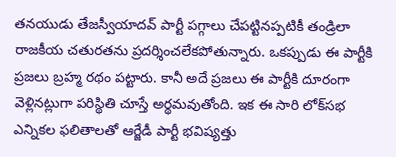తనయుడు తేజస్వీయాదవ్ పార్టీ పగ్గాలు చేపట్టినప్పటికీ తండ్రిలా రాజకీయ చతురతను ప్రదర్శించలేకపోతున్నారు. ఒకప్పుడు ఈ పార్టీకి ప్రజలు బ్రహ్మ రథం పట్టారు. కానీ అదే ప్రజలు ఈ పార్టీకి దూరంగా వెళ్లినట్లుగా పరిస్థితి చూస్తే అర్థమవుతోంది. ఇక ఈ సారి లోక్‌సభ ఎన్నికల ఫలితాలతో ఆర్జేడీ పార్టీ భవిష్యత్తు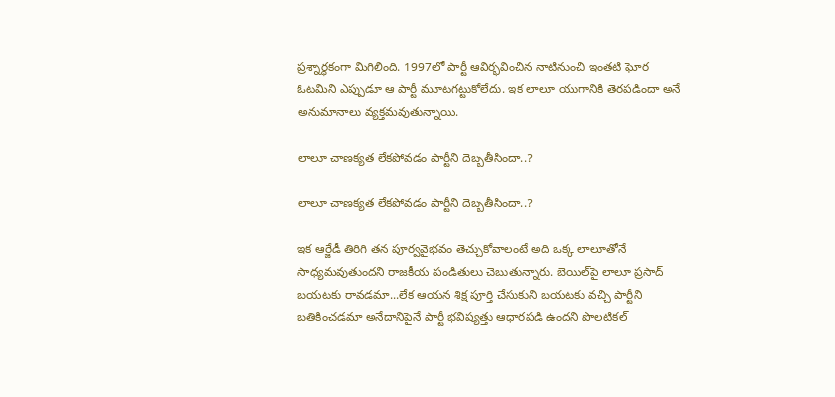ప్రశ్నార్థకంగా మిగిలింది. 1997లో పార్టీ ఆవిర్భవించిన నాటినుంచి ఇంతటి ఘోర ఓటమిని ఎప్పుడూ ఆ పార్టీ మూటగట్టుకోలేదు. ఇక లాలూ యుగానికి తెరపడిందా అనే అనుమానాలు వ్యక్తమవుతున్నాయి.

లాలూ చాణక్యత లేకపోవడం పార్టీని దెబ్బతీసిందా..?

లాలూ చాణక్యత లేకపోవడం పార్టీని దెబ్బతీసిందా..?

ఇక ఆర్జేడీ తిరిగి తన పూర్వవైభవం తెచ్చుకోవాలంటే అది ఒక్క లాలూతోనే సాధ్యమవుతుందని రాజకీయ పండితులు చెబుతున్నారు. బెయిల్‌పై లాలూ ప్రసాద్ బయటకు రావడమా...లేక ఆయన శిక్ష పూర్తి చేసుకుని బయటకు వచ్చి పార్టీని బతికించడమా అనేదానిపైనే పార్టీ భవిష్యత్తు ఆధారపడి ఉందని పొలటికల్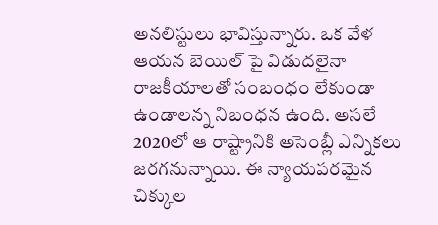అనలిస్టులు భావిస్తున్నారు. ఒక వేళ ఆయన బెయిల్ పై విడుదలైనా రాజకీయాలతో సంబంధం లేకుండా ఉండాలన్న నిబంధన ఉంది. అసలే 2020లో ఆ రాష్ట్రానికి అసెంబ్లీ ఎన్నికలు జరగనున్నాయి. ఈ న్యాయపరమైన చిక్కుల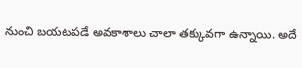నుంచి బయటపడే అవకాశాలు చాలా తక్కువగా ఉన్నాయి. అదే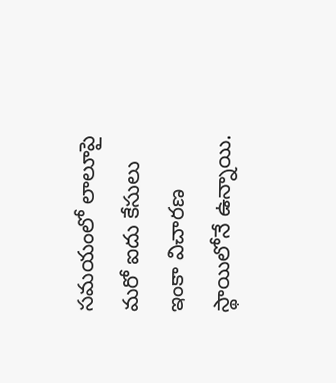సమయంలో లాలూపై మరో ఐదు కేసులు ఇంకా విచారణ స్థాయిలోనే ఉన్నాయి.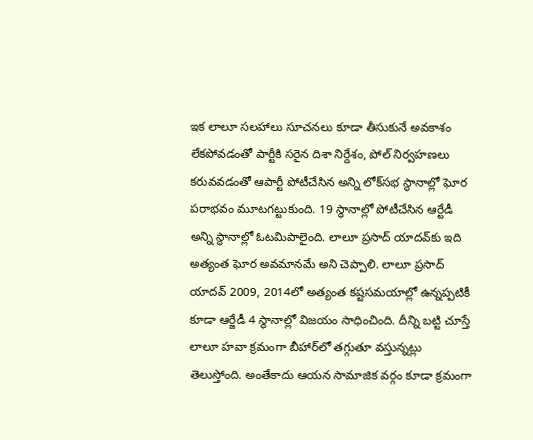ఇక లాలూ సలహాలు సూచనలు కూడా తీసుకునే అవకాశం లేకపోవడంతో పార్టీకి సరైన దిశా నిర్దేశం, పోల్ నిర్వహణలు కరువవడంతో ఆపార్టీ పోటీచేసిన అన్ని లోక్‌సభ స్థానాల్లో ఘోర పరాభవం మూటగట్టుకుంది. 19 స్థానాల్లో పోటీచేసిన ఆర్టేడీ అన్ని స్థానాల్లో ఓటమిపాలైంది. లాలూ ప్రసాద్ యాదవ్‌కు ఇది అత్యంత ఘోర అవమానమే అని చెప్పాలి. లాలూ ప్రసాద్ యాదవ్ 2009, 2014లో అత్యంత కష్టసమయాల్లో ఉన్నప్పటికీ కూడా ఆర్జేడీ 4 స్థానాల్లో విజయం సాధించింది. దీన్ని బట్టి చూస్తే లాలూ హవా క్రమంగా బీహార్‌లో తగ్గుతూ వస్తున్నట్లు తెలుస్తోంది. అంతేకాదు ఆయన సామాజిక వర్గం కూడా క్రమంగా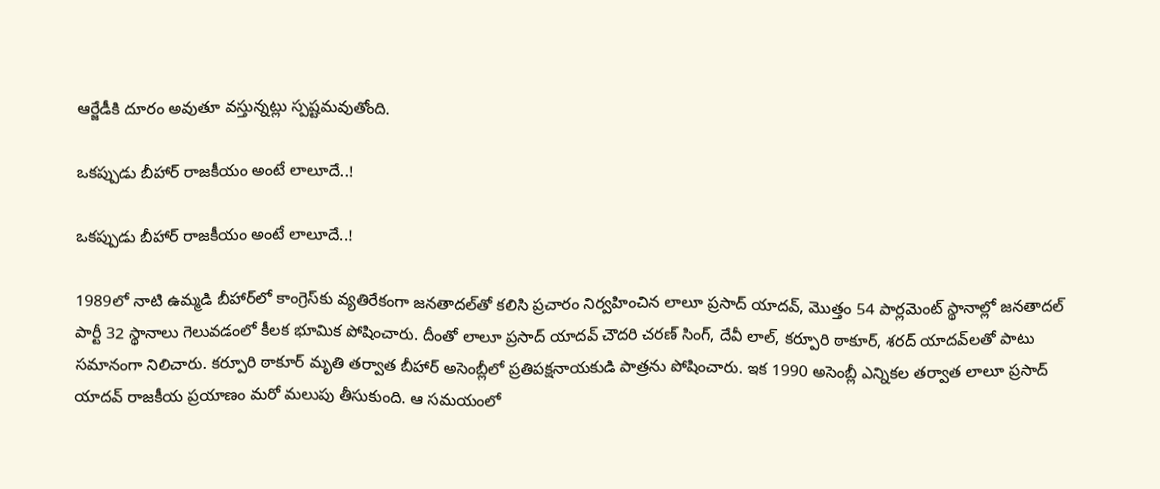ఆర్జేడీకి దూరం అవుతూ వస్తున్నట్లు స్పష్టమవుతోంది.

ఒకప్పుడు బీహార్ రాజకీయం అంటే లాలూదే..!

ఒకప్పుడు బీహార్ రాజకీయం అంటే లాలూదే..!

1989లో నాటి ఉమ్మడి బీహార్‌లో కాంగ్రెస్‌కు వ్యతిరేకంగా జనతాదల్‌తో కలిసి ప్రచారం నిర్వహించిన లాలూ ప్రసాద్ యాదవ్, మొత్తం 54 పార్లమెంట్ స్థానాల్లో జనతాదల్ పార్టీ 32 స్థానాలు గెలువడంలో కీలక భూమిక పోషించారు. దీంతో లాలూ ప్రసాద్ యాదవ్ చౌదరి చరణ్ సింగ్, దేవీ లాల్, కర్పూరి ఠాకూర్, శరద్ యాదవ్‌లతో పాటు సమానంగా నిలిచారు. కర్పూరి ఠాకూర్ మృతి తర్వాత బీహార్ అసెంబ్లీలో ప్రతిపక్షనాయకుడి పాత్రను పోషించారు. ఇక 1990 అసెంబ్లీ ఎన్నికల తర్వాత లాలూ ప్రసాద్ యాదవ్ రాజకీయ ప్రయాణం మరో మలుపు తీసుకుంది. ఆ సమయంలో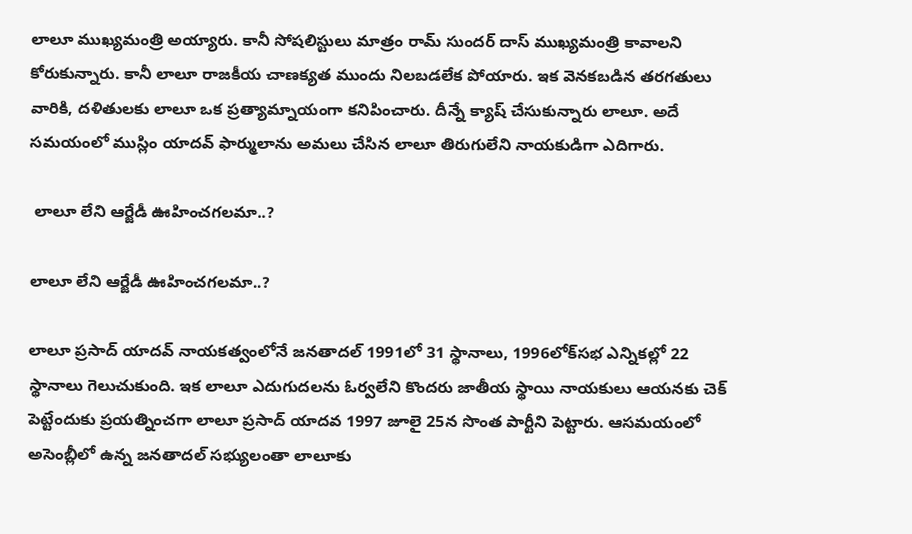లాలూ ముఖ్యమంత్రి అయ్యారు. కానీ సోషలిస్టులు మాత్రం రామ్ సుందర్ దాస్ ముఖ్యమంత్రి కావాలని కోరుకున్నారు. కానీ లాలూ రాజకీయ చాణక్యత ముందు నిలబడలేక పోయారు. ఇక వెనకబడిన తరగతులు వారికి, దళితులకు లాలూ ఒక ప్రత్యామ్నాయంగా కనిపించారు. దీన్నే క్యాష్ చేసుకున్నారు లాలూ. అదే సమయంలో ముస్లిం యాదవ్ ఫార్ములాను అమలు చేసిన లాలూ తిరుగులేని నాయకుడిగా ఎదిగారు.

 లాలూ లేని ఆర్జేడీ ఊహించగలమా..?

లాలూ లేని ఆర్జేడీ ఊహించగలమా..?

లాలూ ప్రసాద్ యాదవ్ నాయకత్వంలోనే జనతాదల్ 1991లో 31 స్థానాలు, 1996లోక్‌సభ ఎన్నికల్లో 22 స్థానాలు గెలుచుకుంది. ఇక లాలూ ఎదుగుదలను ఓర్వలేని కొందరు జాతీయ స్థాయి నాయకులు ఆయనకు చెక్ పెట్టేందుకు ప్రయత్నించగా లాలూ ప్రసాద్ యాదవ 1997 జూలై 25న సొంత పార్టీని పెట్టారు. ఆసమయంలో అసెంబ్లీలో ఉన్న జనతాదల్ సభ్యులంతా లాలూకు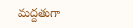మద్దతుగా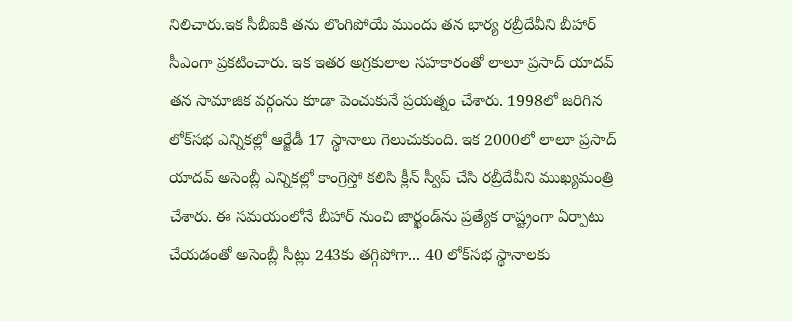నిలిచారు.ఇక సీబీఐకి తను లొంగిపోయే ముందు తన భార్య రబ్రీదేవీని బీహార్ సీఎంగా ప్రకటించారు. ఇక ఇతర అగ్రకులాల సహకారంతో లాలూ ప్రసాద్ యాదవ్ తన సామాజిక వర్గంను కూడా పెంచుకునే ప్రయత్నం చేశారు. 1998లో జరిగిన లోక్‌సభ ఎన్నికల్లో ఆర్జేడీ 17 స్థానాలు గెలుచుకుంది. ఇక 2000లో లాలూ ప్రసాద్ యాదవ్ అసెంబ్లీ ఎన్నికల్లో కాంగ్రెస్తో కలిసి క్లీన్ స్వీప్ చేసి రబ్రీదేవీని ముఖ్యమంత్రి చేశారు. ఈ సమయంలోనే బీహార్‌ నుంచి జార్ఖండ్‌ను ప్రత్యేక రాష్ట్రంగా ఏర్పాటు చేయడంతో అసెంబ్లీ సీట్లు 243కు తగ్గిపోగా... 40 లోక్‌సభ స్థానాలకు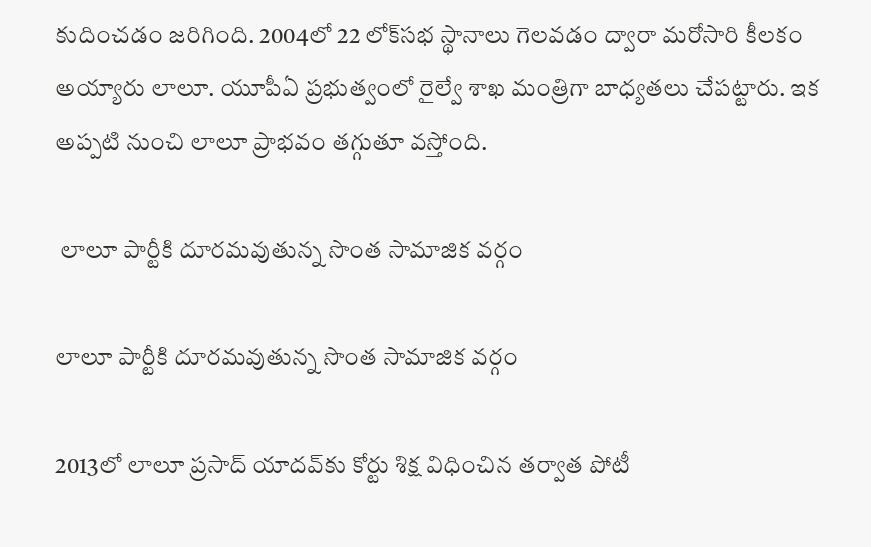కుదించడం జరిగింది. 2004లో 22 లోక్‌సభ స్థానాలు గెలవడం ద్వారా మరోసారి కీలకం అయ్యారు లాలూ. యూపీఏ ప్రభుత్వంలో రైల్వే శాఖ మంత్రిగా బాధ్యతలు చేపట్టారు. ఇక అప్పటి నుంచి లాలూ ప్రాభవం తగ్గుతూ వస్తోంది.

 లాలూ పార్టీకి దూరమవుతున్న సొంత సామాజిక వర్గం

లాలూ పార్టీకి దూరమవుతున్న సొంత సామాజిక వర్గం

2013లో లాలూ ప్రసాద్ యాదవ్‌కు కోర్టు శిక్ష విధించిన తర్వాత పోటీ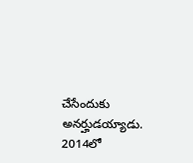చేసేందుకు అనర్హుడయ్యాడు. 2014లో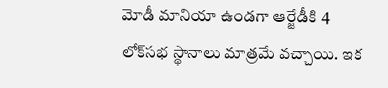మోడీ మానియా ఉండగా ఆర్జేడీకి 4 లోక్‌సభ స్థానాలు మాత్రమే వచ్చాయి. ఇక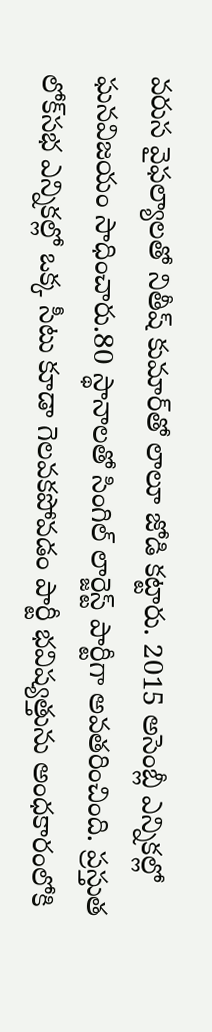వరుస వైఫల్యాలతో నితీష్ కుమార్‌తో లాలూ జోడి కట్టారు. 2015 అసెంబ్లీ ఎన్నికల్లో ఘనవిజయం సాధించారు.80 స్థానాలతో సింగిల్ లార్జెస్ట్ పార్టీగా అవతరించింది. ప్రస్తుత లోక్‌సభ ఎన్నికల్లో ఒక్క సీటు కూడా గెలవకపోవడం పార్టీ భవిష్యత్తును అంధకారంలోకి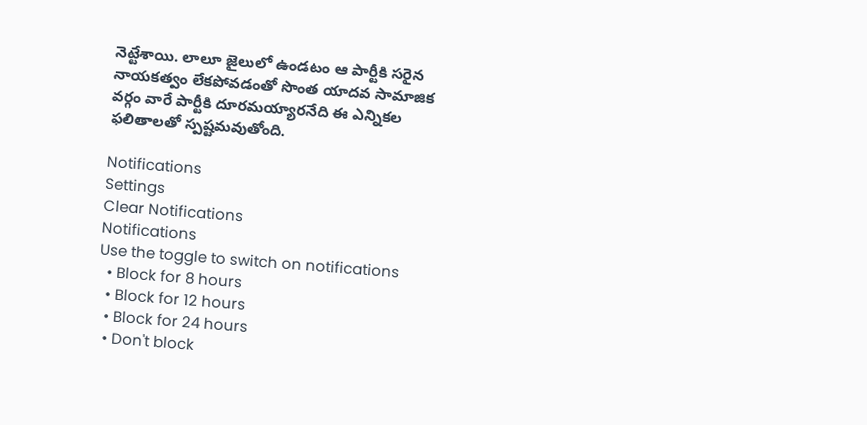నెట్టేశాయి. లాలూ జైలులో ఉండటం ఆ పార్టీకి సరైన నాయకత్వం లేకపోవడంతో సొంత యాదవ సామాజిక వర్గం వారే పార్టీకి దూరమయ్యారనేది ఈ ఎన్నికల ఫలితాలతో స్పష్టమవుతోంది.

Notifications
Settings
Clear Notifications
Notifications
Use the toggle to switch on notifications
  • Block for 8 hours
  • Block for 12 hours
  • Block for 24 hours
  • Don't block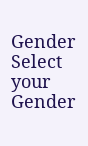Gender
Select your Gender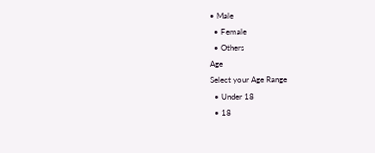• Male
  • Female
  • Others
Age
Select your Age Range
  • Under 18
  • 18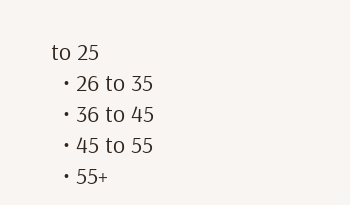to 25
  • 26 to 35
  • 36 to 45
  • 45 to 55
  • 55+